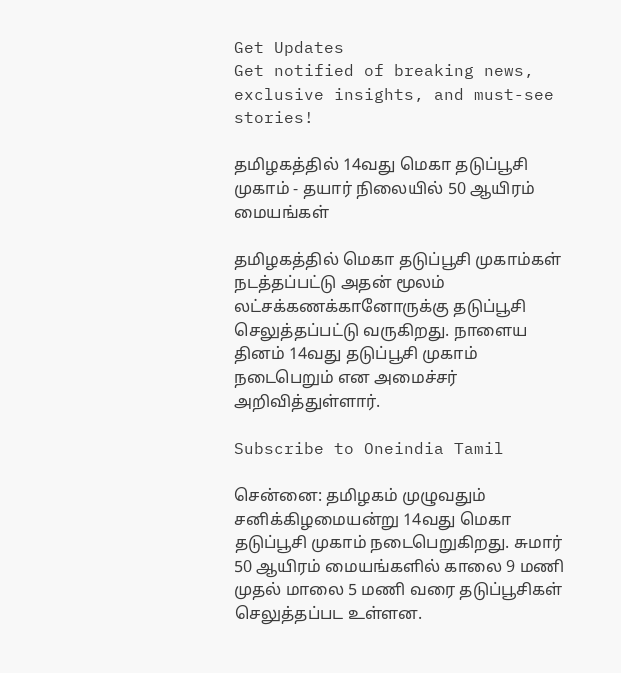Get Updates
Get notified of breaking news, exclusive insights, and must-see stories!

தமிழகத்தில் 14வது மெகா தடுப்பூசி முகாம் - தயார் நிலையில் 50 ஆயிரம் மையங்கள்

தமிழகத்தில் மெகா தடுப்பூசி முகாம்கள் நடத்தப்பட்டு அதன் மூலம் லட்சக்கணக்கானோருக்கு தடுப்பூசி செலுத்தப்பட்டு வருகிறது. நாளைய தினம் 14வது தடுப்பூசி முகாம் நடைபெறும் என அமைச்சர் அறிவித்துள்ளார்.

Subscribe to Oneindia Tamil

சென்னை: தமிழகம் முழுவதும் சனிக்கிழமையன்று 14வது மெகா தடுப்பூசி முகாம் நடைபெறுகிறது. சுமார் 50 ஆயிரம் மையங்களில் காலை 9 மணி முதல் மாலை 5 மணி வரை தடுப்பூசிகள் செலுத்தப்பட உள்ளன.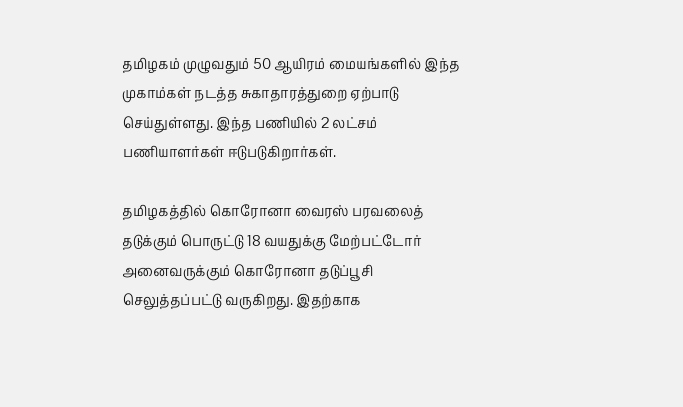தமிழகம் முழுவதும் 50 ஆயிரம் மையங்களில் இந்த முகாம்கள் நடத்த சுகாதாரத்துறை ஏற்பாடு செய்துள்ளது. இந்த பணியில் 2 லட்சம் பணியாளர்கள் ஈடுபடுகிறார்கள்.

தமிழகத்தில் கொரோனா வைரஸ் பரவலைத் தடுக்கும் பொருட்டு 18 வயதுக்கு மேற்பட்டோர் அனைவருக்கும் கொரோனா தடுப்பூசி செலுத்தப்பட்டு வருகிறது. இதற்காக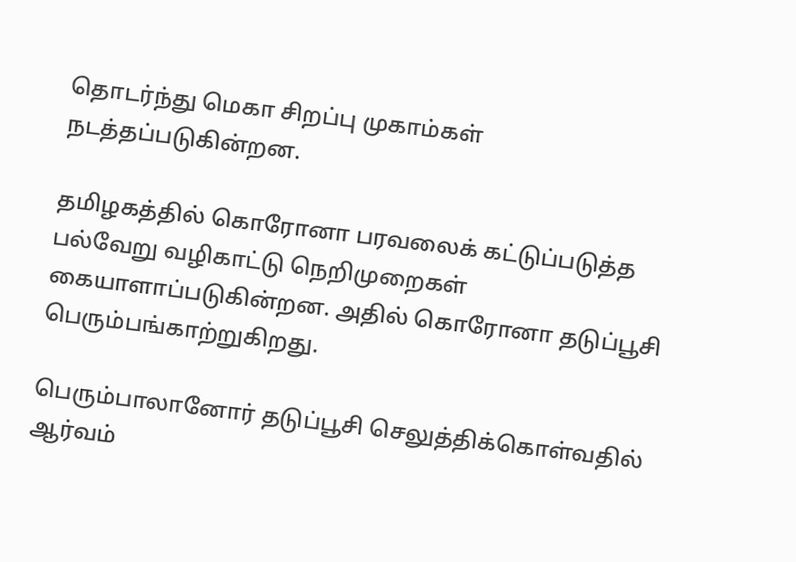தொடர்ந்து மெகா சிறப்பு முகாம்கள் நடத்தப்படுகின்றன.

தமிழகத்தில் கொரோனா பரவலைக் கட்டுப்படுத்த பல்வேறு வழிகாட்டு நெறிமுறைகள் கையாளாப்படுகின்றன. அதில் கொரோனா தடுப்பூசி பெரும்பங்காற்றுகிறது.

பெரும்பாலானோர் தடுப்பூசி செலுத்திக்கொள்வதில் ஆர்வம்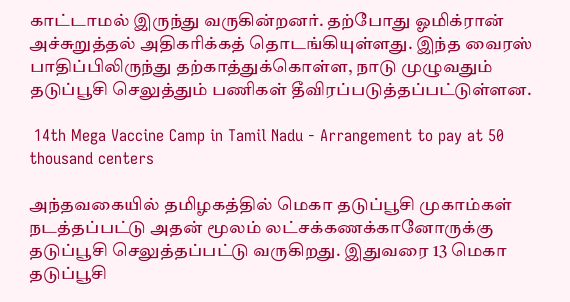காட்டாமல் இருந்து வருகின்றனர். தற்போது ஓமிக்ரான் அச்சுறுத்தல் அதிகரிக்கத் தொடங்கியுள்ளது. இந்த வைரஸ் பாதிப்பிலிருந்து தற்காத்துக்கொள்ள, நாடு முழுவதும் தடுப்பூசி செலுத்தும் பணிகள் தீவிரப்படுத்தப்பட்டுள்ளன.

 14th Mega Vaccine Camp in Tamil Nadu - Arrangement to pay at 50 thousand centers

அந்தவகையில் தமிழகத்தில் மெகா தடுப்பூசி முகாம்கள் நடத்தப்பட்டு அதன் மூலம் லட்சக்கணக்கானோருக்கு தடுப்பூசி செலுத்தப்பட்டு வருகிறது. இதுவரை 13 மெகா தடுப்பூசி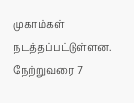முகாம்கள் நடத்தப்பட்டுள்ளன. நேற்றுவரை 7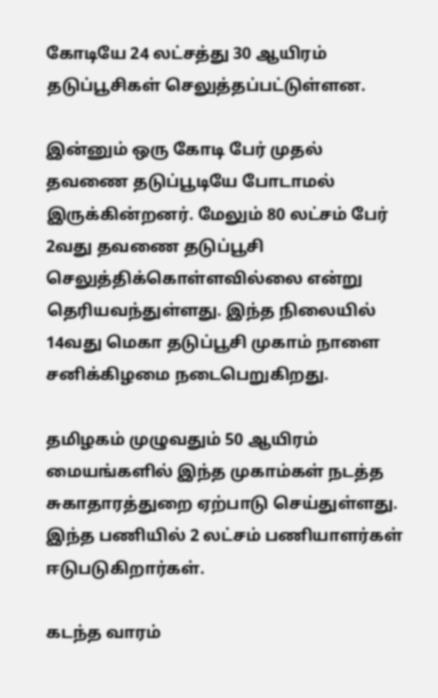கோடியே 24 லட்சத்து 30 ஆயிரம் தடுப்பூசிகள் செலுத்தப்பட்டுள்ளன.

இன்னும் ஒரு கோடி பேர் முதல் தவணை தடுப்பூடியே போடாமல் இருக்கின்றனர். மேலும் 80 லட்சம் பேர் 2வது தவணை தடுப்பூசி செலுத்திக்கொள்ளவில்லை என்று தெரியவந்துள்ளது. இந்த நிலையில் 14வது மெகா தடுப்பூசி முகாம் நாளை சனிக்கிழமை நடைபெறுகிறது.

தமிழகம் முழுவதும் 50 ஆயிரம் மையங்களில் இந்த முகாம்கள் நடத்த சுகாதாரத்துறை ஏற்பாடு செய்துள்ளது. இந்த பணியில் 2 லட்சம் பணியாளர்கள் ஈடுபடுகிறார்கள்.

கடந்த வாரம்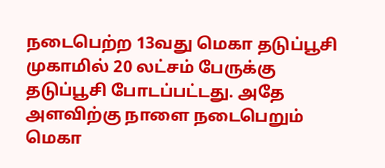நடைபெற்ற 13வது மெகா தடுப்பூசி முகாமில் 20 லட்சம் பேருக்கு தடுப்பூசி போடப்பட்டது. அதே அளவிற்கு நாளை நடைபெறும் மெகா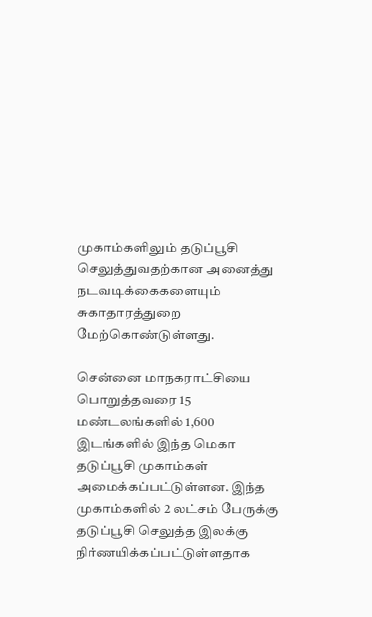முகாம்களிலும் தடுப்பூசி செலுத்துவதற்கான அனைத்து நடவடிக்கைகளையும் சுகாதாரத்துறை மேற்கொண்டுள்ளது.

சென்னை மாநகராட்சியை பொறுத்தவரை 15 மண்டலங்களில் 1,600 இடங்களில் இந்த மெகா தடுப்பூசி முகாம்கள் அமைக்கப்பட்டுள்ளன. இந்த முகாம்களில் 2 லட்சம் பேருக்கு தடுப்பூசி செலுத்த இலக்கு நிர்ணயிக்கப்பட்டுள்ளதாக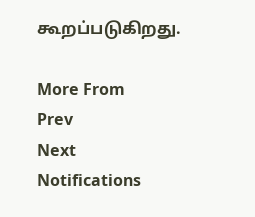கூறப்படுகிறது.

More From
Prev
Next
Notifications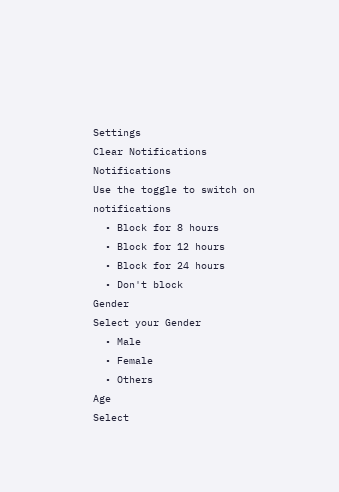Settings
Clear Notifications
Notifications
Use the toggle to switch on notifications
  • Block for 8 hours
  • Block for 12 hours
  • Block for 24 hours
  • Don't block
Gender
Select your Gender
  • Male
  • Female
  • Others
Age
Select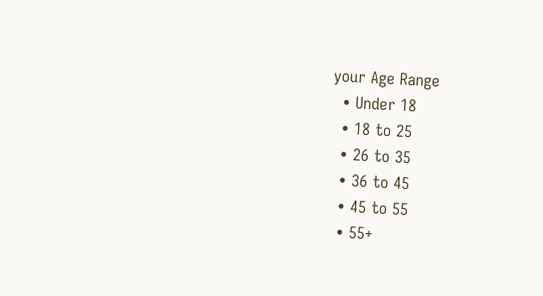your Age Range
  • Under 18
  • 18 to 25
  • 26 to 35
  • 36 to 45
  • 45 to 55
  • 55+